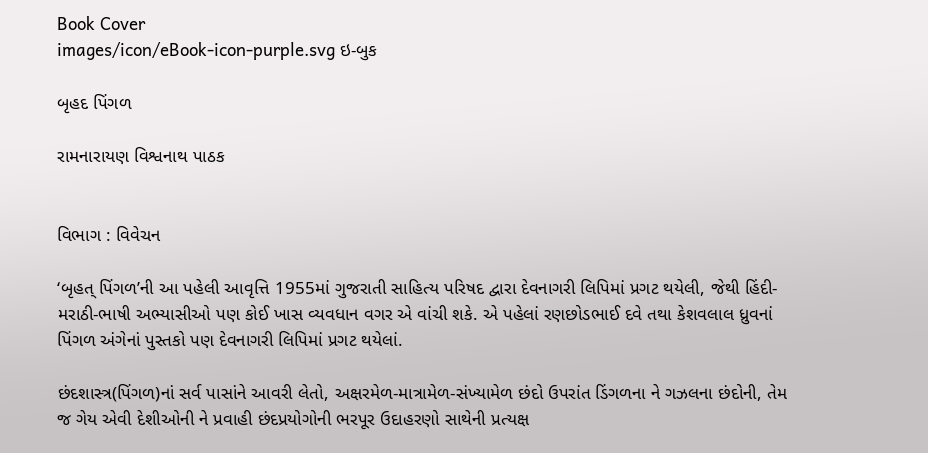Book Cover
images/icon/eBook-icon-purple.svg ઇ-બુક

બૃહદ પિંગળ

રામનારાયણ વિશ્વનાથ પાઠક


વિભાગ : વિવેચન

‘બૃહત્ પિંગળ’ની આ પહેલી આવૃત્તિ 1955માં ગુજરાતી સાહિત્ય પરિષદ દ્વારા દેવનાગરી લિપિમાં પ્રગટ થયેલી, જેથી હિંદી-મરાઠી-ભાષી અભ્યાસીઓ પણ કોઈ ખાસ વ્યવધાન વગર એ વાંચી શકે. એ પહેલાં રણછોડભાઈ દવે તથા કેશવલાલ ધ્રુવનાં પિંગળ અંગેનાં પુસ્તકો પણ દેવનાગરી લિપિમાં પ્રગટ થયેલાં.

છંદશાસ્ત્ર(પિંગળ)નાં સર્વ પાસાંને આવરી લેતો, અક્ષરમેળ-માત્રામેળ-સંખ્યામેળ છંદો ઉપરાંત ડિંગળના ને ગઝલના છંદોની, તેમ જ ગેય એવી દેશીઓની ને પ્રવાહી છંદપ્રયોગોની ભરપૂર ઉદાહરણો સાથેની પ્રત્યક્ષ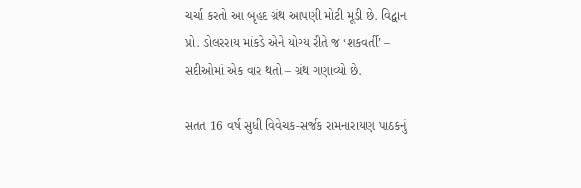ચર્ચા કરતો આ બૃહદ ગ્રંથ આપણી મોટી મૂડી છે. વિદ્વાન પ્રો. ડોલરરાય માંકડે એને યોગ્ય રીતે જ ‘શકવર્તી’ – સદીઓમાં એક વાર થતો – ગ્રંથ ગણાવ્યો છે.

સતત 16 વર્ષ સુધી વિવેચક-સર્જક રામનારાયણ પાઠકનું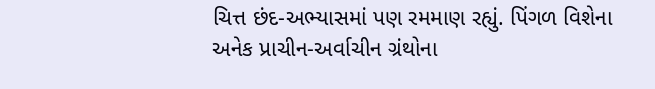ચિત્ત છંદ-અભ્યાસમાં પણ રમમાણ રહ્યું. પિંગળ વિશેના અનેક પ્રાચીન-અર્વાચીન ગ્રંથોના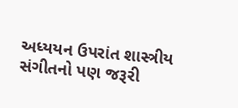અધ્યયન ઉપરાંત શાસ્ત્રીય સંગીતનો પણ જરૂરી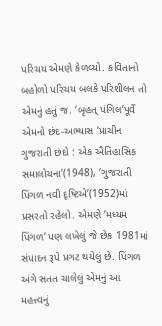પરિચય એમણે કેળવ્યો. કવિતાનો બહોળો પરિચય બલકે પરિશીલન તો એમનું હતું જ. ‘બૃહત્ પંગિલ’પૂર્વે એમનો છંદ-અભ્યાસ ‘પ્રાચીન ગુજરાતી છંદો : એક ઐતિહાસિક સમાલોચના’(1948), ‘ગુજરાતી પિંગળ નવી દૃષ્ટિએ’(1952)માં પ્રસરતો રહેલો. એમણે ‘મધ્યમ પિંગળ’ પણ લખેલું જે છેક 1981માં સંપાદન રૂપે પ્રગટ થયેલું છે. પિંગળ અંગે સતત ચાલેલું એમનું આ મહત્ત્વનું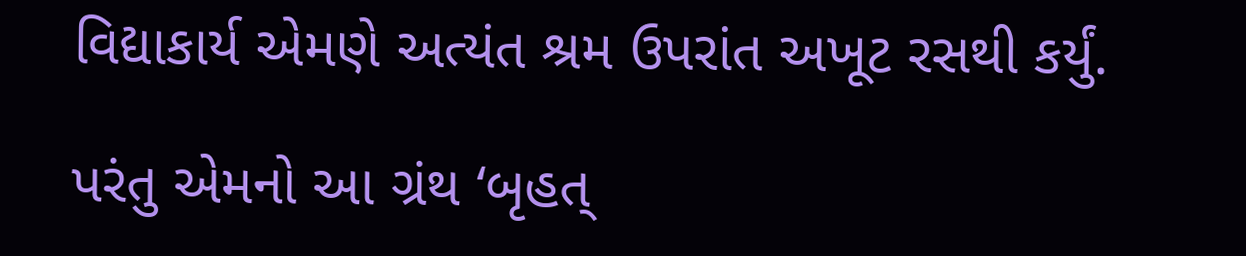વિદ્યાકાર્ય એમણે અત્યંત શ્રમ ઉપરાંત અખૂટ રસથી કર્યું.

પરંતુ એમનો આ ગ્રંથ ‘બૃહત્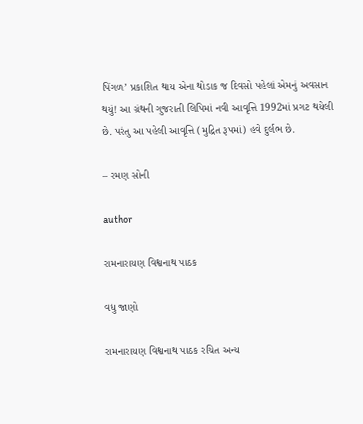પિંગળ’ પ્રકાશિત થાય એના થોડાક જ દિવસો પહેલાં એમનું અવસાન થયું! આ ગ્રંથની ગુજરાતી લિપિમાં નવી આવૃત્તિ 1992માં પ્રગટ થયેલી છે. પરંતુ આ પહેલી આવૃત્તિ (મુદ્રિત રૂપમાં) હવે દુર્લભ છે.

– રમણ સોની

author

રામનારાયણ વિશ્વનાથ પાઠક

વધુ જાણો

રામનારાયણ વિશ્વનાથ પાઠક રચિત અન્ય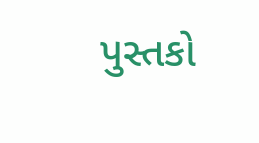પુસ્તકો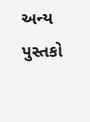અન્ય પુસ્તકો